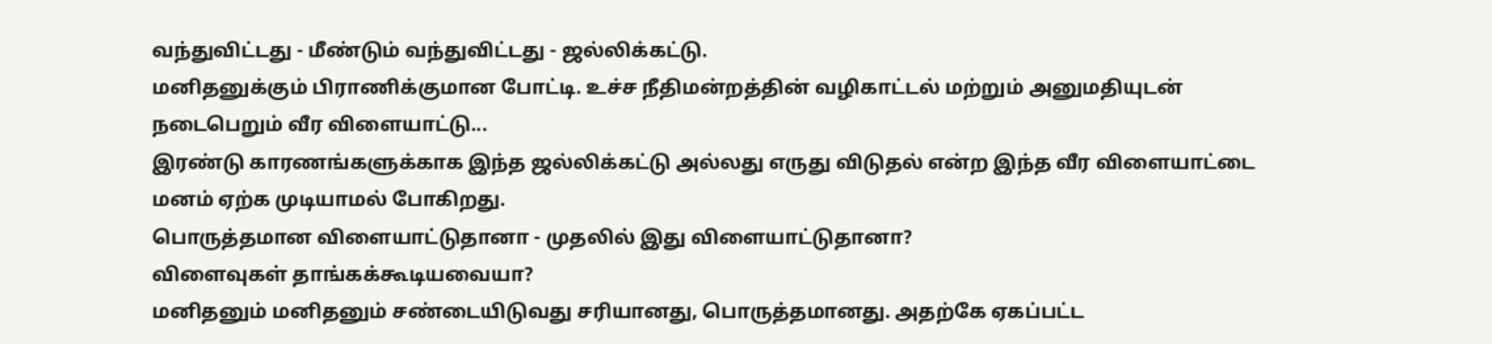வந்துவிட்டது - மீண்டும் வந்துவிட்டது - ஜல்லிக்கட்டு.
மனிதனுக்கும் பிராணிக்குமான போட்டி. உச்ச நீதிமன்றத்தின் வழிகாட்டல் மற்றும் அனுமதியுடன் நடைபெறும் வீர விளையாட்டு...
இரண்டு காரணங்களுக்காக இந்த ஜல்லிக்கட்டு அல்லது எருது விடுதல் என்ற இந்த வீர விளையாட்டை மனம் ஏற்க முடியாமல் போகிறது.
பொருத்தமான விளையாட்டுதானா - முதலில் இது விளையாட்டுதானா?
விளைவுகள் தாங்கக்கூடியவையா?
மனிதனும் மனிதனும் சண்டையிடுவது சரியானது, பொருத்தமானது. அதற்கே ஏகப்பட்ட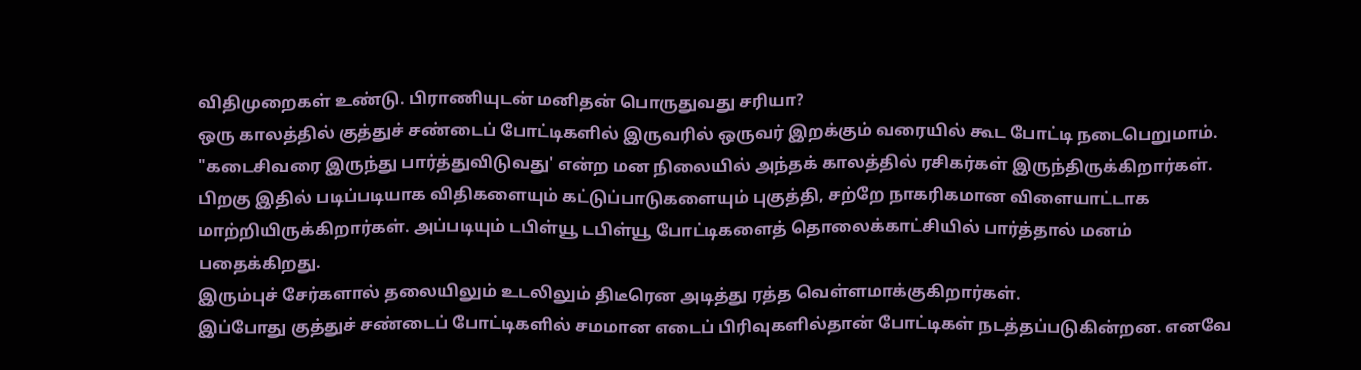விதிமுறைகள் உண்டு. பிராணியுடன் மனிதன் பொருதுவது சரியா?
ஒரு காலத்தில் குத்துச் சண்டைப் போட்டிகளில் இருவரில் ஒருவர் இறக்கும் வரையில் கூட போட்டி நடைபெறுமாம். "கடைசிவரை இருந்து பார்த்துவிடுவது' என்ற மன நிலையில் அந்தக் காலத்தில் ரசிகர்கள் இருந்திருக்கிறார்கள்.
பிறகு இதில் படிப்படியாக விதிகளையும் கட்டுப்பாடுகளையும் புகுத்தி, சற்றே நாகரிகமான விளையாட்டாக மாற்றியிருக்கிறார்கள். அப்படியும் டபிள்யூ டபிள்யூ போட்டிகளைத் தொலைக்காட்சியில் பார்த்தால் மனம் பதைக்கிறது.
இரும்புச் சேர்களால் தலையிலும் உடலிலும் திடீரென அடித்து ரத்த வெள்ளமாக்குகிறார்கள்.
இப்போது குத்துச் சண்டைப் போட்டிகளில் சமமான எடைப் பிரிவுகளில்தான் போட்டிகள் நடத்தப்படுகின்றன. எனவே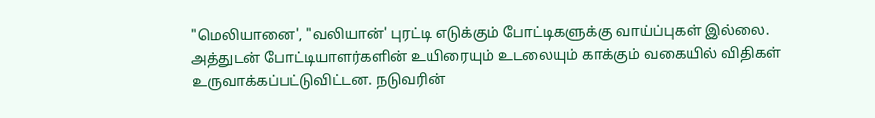"மெலியானை', "வலியான்' புரட்டி எடுக்கும் போட்டிகளுக்கு வாய்ப்புகள் இல்லை. அத்துடன் போட்டியாளர்களின் உயிரையும் உடலையும் காக்கும் வகையில் விதிகள் உருவாக்கப்பட்டுவிட்டன. நடுவரின்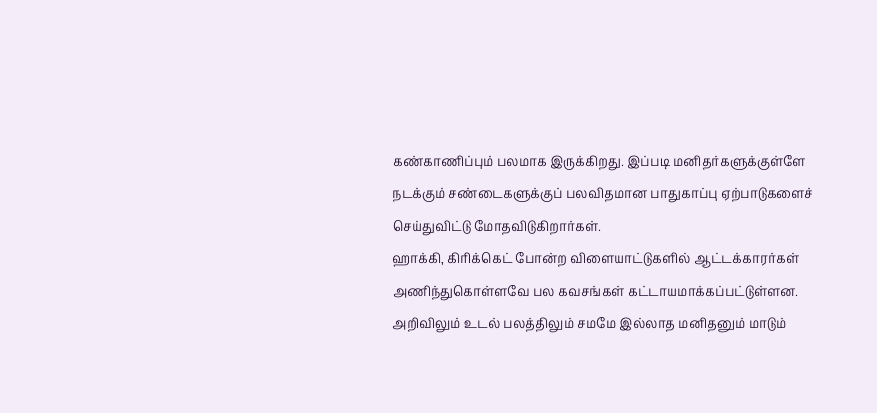கண்காணிப்பும் பலமாக இருக்கிறது. இப்படி மனிதர்களுக்குள்ளே நடக்கும் சண்டைகளுக்குப் பலவிதமான பாதுகாப்பு ஏற்பாடுகளைச் செய்துவிட்டு மோதவிடுகிறார்கள்.
ஹாக்கி, கிரிக்கெட் போன்ற விளையாட்டுகளில் ஆட்டக்காரர்கள் அணிந்துகொள்ளவே பல கவசங்கள் கட்டாயமாக்கப்பட்டுள்ளன. அறிவிலும் உடல் பலத்திலும் சமமே இல்லாத மனிதனும் மாடும்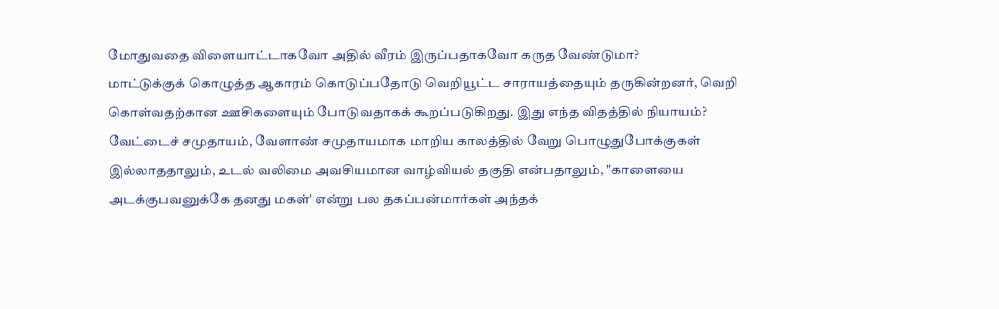மோதுவதை விளையாட்டாகவோ அதில் வீரம் இருப்பதாகவோ கருத வேண்டுமா?
மாட்டுக்குக் கொழுத்த ஆகாரம் கொடுப்பதோடு வெறியூட்ட சாராயத்தையும் தருகின்றனர், வெறி கொள்வதற்கான ஊசிகளையும் போடுவதாகக் கூறப்படுகிறது. இது எந்த விதத்தில் நியாயம்?
வேட்டைச் சமுதாயம், வேளாண் சமுதாயமாக மாறிய காலத்தில் வேறு பொழுதுபோக்குகள் இல்லாததாலும், உடல் வலிமை அவசியமான வாழ்வியல் தகுதி என்பதாலும், "காளையை அடக்குபவனுக்கே தனது மகள்' என்று பல தகப்பன்மார்கள் அந்தக்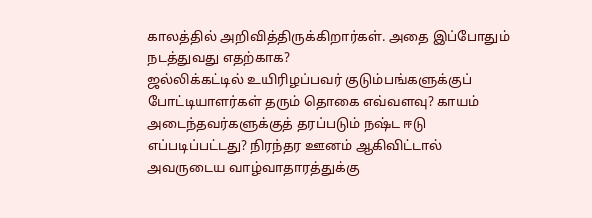காலத்தில் அறிவித்திருக்கிறார்கள். அதை இப்போதும் நடத்துவது எதற்காக?
ஜல்லிக்கட்டில் உயிரிழப்பவர் குடும்பங்களுக்குப் போட்டியாளர்கள் தரும் தொகை எவ்வளவு? காயம் அடைந்தவர்களுக்குத் தரப்படும் நஷ்ட ஈடு எப்படிப்பட்டது? நிரந்தர ஊனம் ஆகிவிட்டால் அவருடைய வாழ்வாதாரத்துக்கு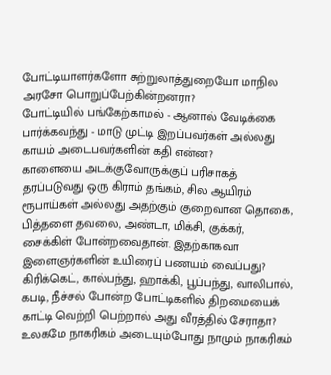போட்டியாளர்களோ சுற்றுலாத்துறையோ மாநில அரசோ பொறுப்பேற்கின்றனரா?
போட்டியில் பங்கேற்காமல் - ஆனால் வேடிக்கை பார்க்கவந்து - மாடு முட்டி இறப்பவர்கள் அல்லது காயம் அடைபவர்களின் கதி என்ன?
காளையை அடக்குவோருக்குப் பரிசாகத் தரப்படுவது ஒரு கிராம் தங்கம், சில ஆயிரம் ரூபாய்கள் அல்லது அதற்கும் குறைவான தொகை, பித்தளை தவலை, அண்டா, மிக்சி, குக்கர், சைக்கிள் போன்றவைதான். இதற்காகவா இளைஞர்களின் உயிரைப் பணயம் வைப்பது?
கிரிக்கெட், கால்பந்து, ஹாக்கி, பூப்பந்து, வாலிபால், கபடி, நீச்சல் போன்ற போட்டிகளில் திறமையைக் காட்டி வெற்றி பெற்றால் அது வீரத்தில் சேராதா?
உலகமே நாகரிகம் அடையும்போது நாமும் நாகரிகம்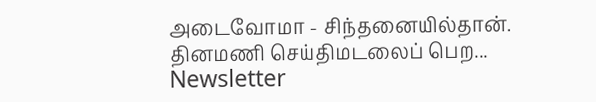அடைவோமா - சிந்தனையில்தான்.
தினமணி செய்திமடலைப் பெற... Newsletter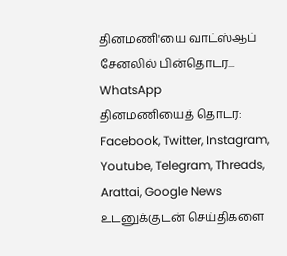தினமணி'யை வாட்ஸ்ஆப் சேனலில் பின்தொடர... WhatsApp
தினமணியைத் தொடர: Facebook, Twitter, Instagram, Youtube, Telegram, Threads, Arattai, Google News
உடனுக்குடன் செய்திகளை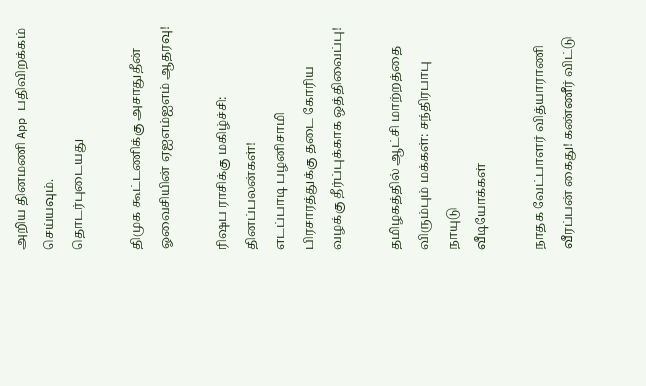அறிய தினமணி App பதிவிறக்கம் செய்யவும்.
தொடர்புடையது

திமுக கூட்டணிக்கு அசாதுதீன் ஓவைசியின் ஏஐஎம்ஐஎம் ஆதரவு!

ரிஷப ராசிக்கு மகிழ்ச்சி: தினப்பலன்கள்!
எடப்பாடி பழனிசாமி பிரசாரத்துக்கு தடை கோரிய வழக்கு தீர்ப்புக்காக ஒத்திவைப்பு!

தமிழகத்தில் ஆட்சி மாற்றத்தை விரும்பும் மக்கள்: சந்திரபாபு நாயுடு
வீடியோக்கள்

நாதக வேட்பாளர் வித்யாராணி வீரப்பன் கைது! கண்ணீர் விட்டு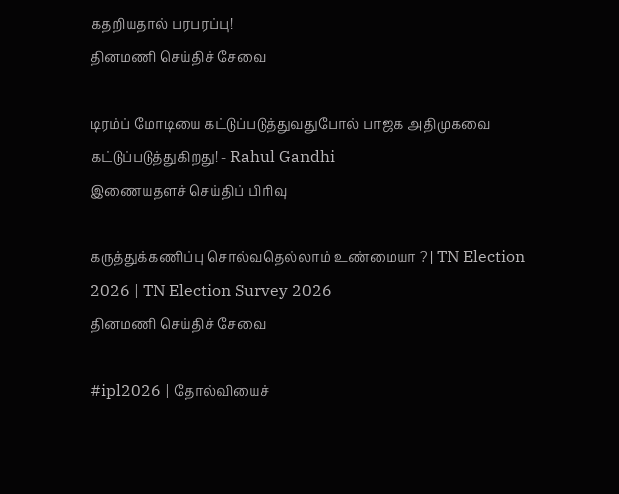கதறியதால் பரபரப்பு!
தினமணி செய்திச் சேவை

டிரம்ப் மோடியை கட்டுப்படுத்துவதுபோல் பாஜக அதிமுகவை கட்டுப்படுத்துகிறது! - Rahul Gandhi
இணையதளச் செய்திப் பிரிவு

கருத்துக்கணிப்பு சொல்வதெல்லாம் உண்மையா ? | TN Election 2026 | TN Election Survey 2026
தினமணி செய்திச் சேவை

#ipl2026 | தோல்வியைச்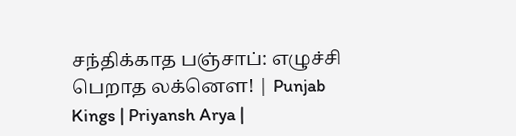சந்திக்காத பஞ்சாப்: எழுச்சி பெறாத லக்னௌ! | Punjab Kings | Priyansh Arya |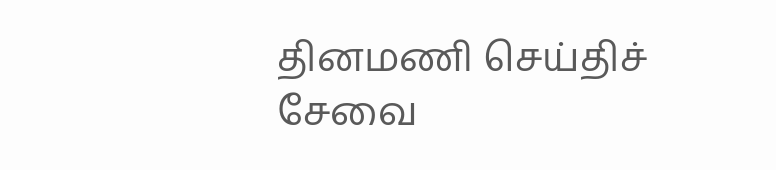தினமணி செய்திச் சேவை